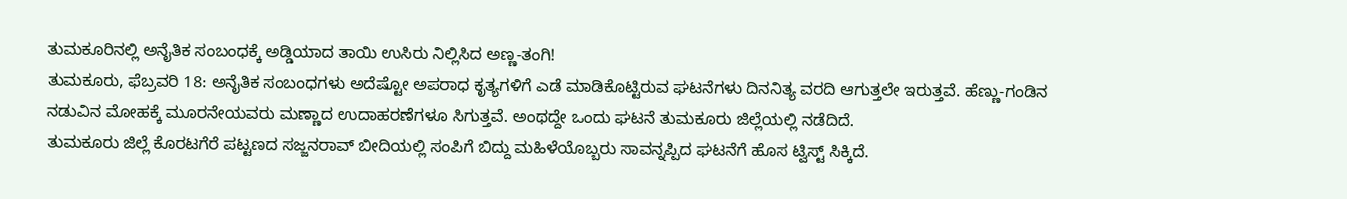ತುಮಕೂರಿನಲ್ಲಿ ಅನೈತಿಕ ಸಂಬಂಧಕ್ಕೆ ಅಡ್ಡಿಯಾದ ತಾಯಿ ಉಸಿರು ನಿಲ್ಲಿಸಿದ ಅಣ್ಣ-ತಂಗಿ!
ತುಮಕೂರು, ಫೆಬ್ರವರಿ 18: ಅನೈತಿಕ ಸಂಬಂಧಗಳು ಅದೆಷ್ಟೋ ಅಪರಾಧ ಕೃತ್ಯಗಳಿಗೆ ಎಡೆ ಮಾಡಿಕೊಟ್ಟಿರುವ ಘಟನೆಗಳು ದಿನನಿತ್ಯ ವರದಿ ಆಗುತ್ತಲೇ ಇರುತ್ತವೆ. ಹೆಣ್ಣು-ಗಂಡಿನ ನಡುವಿನ ಮೋಹಕ್ಕೆ ಮೂರನೇಯವರು ಮಣ್ಣಾದ ಉದಾಹರಣೆಗಳೂ ಸಿಗುತ್ತವೆ. ಅಂಥದ್ದೇ ಒಂದು ಘಟನೆ ತುಮಕೂರು ಜಿಲ್ಲೆಯಲ್ಲಿ ನಡೆದಿದೆ.
ತುಮಕೂರು ಜಿಲ್ಲೆ ಕೊರಟಗೆರೆ ಪಟ್ಟಣದ ಸಜ್ಜನರಾವ್ ಬೀದಿಯಲ್ಲಿ ಸಂಪಿಗೆ ಬಿದ್ದು ಮಹಿಳೆಯೊಬ್ಬರು ಸಾವನ್ನಪ್ಪಿದ ಘಟನೆಗೆ ಹೊಸ ಟ್ವಿಸ್ಟ್ ಸಿಕ್ಕಿದೆ.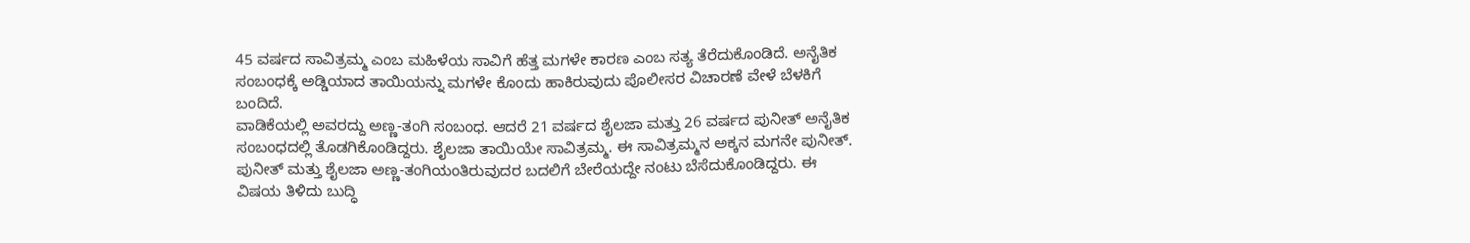45 ವರ್ಷದ ಸಾವಿತ್ರಮ್ಮ ಎಂಬ ಮಹಿಳೆಯ ಸಾವಿಗೆ ಹೆತ್ತ ಮಗಳೇ ಕಾರಣ ಎಂಬ ಸತ್ಯ ತೆರೆದುಕೊಂಡಿದೆ. ಅನೈತಿಕ ಸಂಬಂಧಕ್ಕೆ ಅಡ್ಡಿಯಾದ ತಾಯಿಯನ್ನು ಮಗಳೇ ಕೊಂದು ಹಾಕಿರುವುದು ಪೊಲೀಸರ ವಿಚಾರಣೆ ವೇಳೆ ಬೆಳಕಿಗೆ ಬಂದಿದೆ.
ವಾಡಿಕೆಯಲ್ಲಿ ಅವರದ್ದು ಅಣ್ಣ-ತಂಗಿ ಸಂಬಂಧ. ಆದರೆ 21 ವರ್ಷದ ಶೈಲಜಾ ಮತ್ತು 26 ವರ್ಷದ ಪುನೀತ್ ಅನೈತಿಕ ಸಂಬಂಧದಲ್ಲಿ ತೊಡಗಿಕೊಂಡಿದ್ದರು. ಶೈಲಜಾ ತಾಯಿಯೇ ಸಾವಿತ್ರಮ್ಮ. ಈ ಸಾವಿತ್ರಮ್ಮನ ಅಕ್ಕನ ಮಗನೇ ಪುನೀತ್. ಪುನೀತ್ ಮತ್ತು ಶೈಲಜಾ ಅಣ್ಣ-ತಂಗಿಯಂತಿರುವುದರ ಬದಲಿಗೆ ಬೇರೆಯದ್ದೇ ನಂಟು ಬೆಸೆದುಕೊಂಡಿದ್ದರು. ಈ ವಿಷಯ ತಿಳಿದು ಬುದ್ಧಿ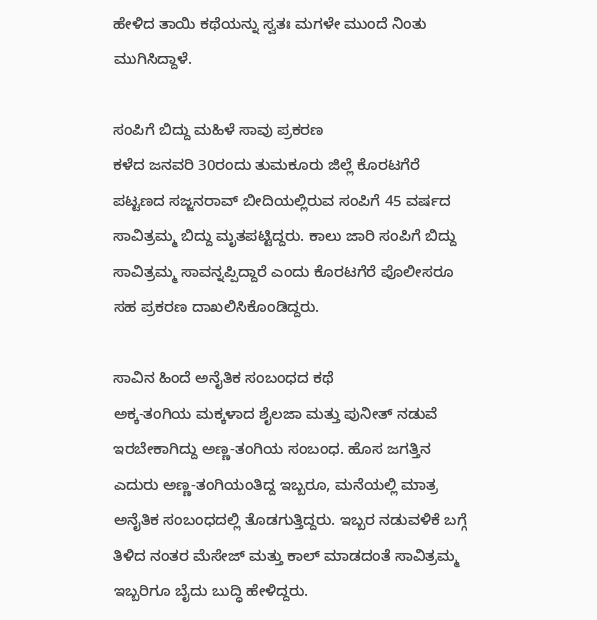ಹೇಳಿದ ತಾಯಿ ಕಥೆಯನ್ನು ಸ್ವತಃ ಮಗಳೇ ಮುಂದೆ ನಿಂತು ಮುಗಿಸಿದ್ದಾಳೆ.

ಸಂಪಿಗೆ ಬಿದ್ದು ಮಹಿಳೆ ಸಾವು ಪ್ರಕರಣ
ಕಳೆದ ಜನವರಿ 30ರಂದು ತುಮಕೂರು ಜಿಲ್ಲೆ ಕೊರಟಗೆರೆ ಪಟ್ಟಣದ ಸಜ್ಜನರಾವ್ ಬೀದಿಯಲ್ಲಿರುವ ಸಂಪಿಗೆ 45 ವರ್ಷದ ಸಾವಿತ್ರಮ್ಮ ಬಿದ್ದು ಮೃತಪಟ್ಟಿದ್ದರು. ಕಾಲು ಜಾರಿ ಸಂಪಿಗೆ ಬಿದ್ದು ಸಾವಿತ್ರಮ್ಮ ಸಾವನ್ನಪ್ಪಿದ್ದಾರೆ ಎಂದು ಕೊರಟಗೆರೆ ಪೊಲೀಸರೂ ಸಹ ಪ್ರಕರಣ ದಾಖಲಿಸಿಕೊಂಡಿದ್ದರು.

ಸಾವಿನ ಹಿಂದೆ ಅನೈತಿಕ ಸಂಬಂಧದ ಕಥೆ
ಅಕ್ಕ-ತಂಗಿಯ ಮಕ್ಕಳಾದ ಶೈಲಜಾ ಮತ್ತು ಪುನೀತ್ ನಡುವೆ ಇರಬೇಕಾಗಿದ್ದು ಅಣ್ಣ-ತಂಗಿಯ ಸಂಬಂಧ. ಹೊಸ ಜಗತ್ತಿನ ಎದುರು ಅಣ್ಣ-ತಂಗಿಯಂತಿದ್ದ ಇಬ್ಬರೂ, ಮನೆಯಲ್ಲಿ ಮಾತ್ರ ಅನೈತಿಕ ಸಂಬಂಧದಲ್ಲಿ ತೊಡಗುತ್ತಿದ್ದರು. ಇಬ್ಬರ ನಡುವಳಿಕೆ ಬಗ್ಗೆ ತಿಳಿದ ನಂತರ ಮೆಸೇಜ್ ಮತ್ತು ಕಾಲ್ ಮಾಡದಂತೆ ಸಾವಿತ್ರಮ್ಮ ಇಬ್ಬರಿಗೂ ಬೈದು ಬುದ್ಧಿ ಹೇಳಿದ್ದರು.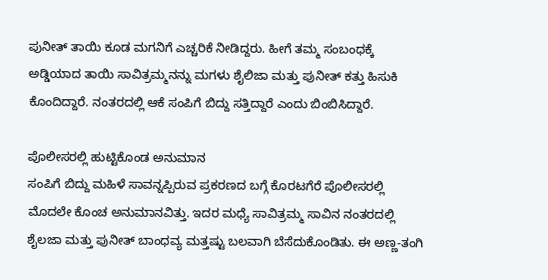ಪುನೀತ್ ತಾಯಿ ಕೂಡ ಮಗನಿಗೆ ಎಚ್ಚರಿಕೆ ನೀಡಿದ್ದರು. ಹೀಗೆ ತಮ್ಮ ಸಂಬಂಧಕ್ಕೆ ಅಡ್ಡಿಯಾದ ತಾಯಿ ಸಾವಿತ್ರಮ್ಮನನ್ನು ಮಗಳು ಶೈಲಿಜಾ ಮತ್ತು ಪುನೀತ್ ಕತ್ತು ಹಿಸುಕಿ ಕೊಂದಿದ್ದಾರೆ. ನಂತರದಲ್ಲಿ ಆಕೆ ಸಂಪಿಗೆ ಬಿದ್ದು ಸತ್ತಿದ್ದಾರೆ ಎಂದು ಬಿಂಬಿಸಿದ್ದಾರೆ.

ಪೊಲೀಸರಲ್ಲಿ ಹುಟ್ಟಿಕೊಂಡ ಅನುಮಾನ
ಸಂಪಿಗೆ ಬಿದ್ದು ಮಹಿಳೆ ಸಾವನ್ನಪ್ಪಿರುವ ಪ್ರಕರಣದ ಬಗ್ಗೆ ಕೊರಟಗೆರೆ ಪೊಲೀಸರಲ್ಲಿ ಮೊದಲೇ ಕೊಂಚ ಅನುಮಾನವಿತ್ತು. ಇದರ ಮಧ್ಯೆ ಸಾವಿತ್ರಮ್ಮ ಸಾವಿನ ನಂತರದಲ್ಲಿ ಶೈಲಜಾ ಮತ್ತು ಪುನೀತ್ ಬಾಂಧವ್ಯ ಮತ್ತಷ್ಟು ಬಲವಾಗಿ ಬೆಸೆದುಕೊಂಡಿತು. ಈ ಅಣ್ಣ-ತಂಗಿ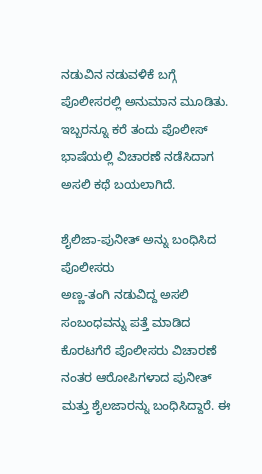ನಡುವಿನ ನಡುವಳಿಕೆ ಬಗ್ಗೆ ಪೊಲೀಸರಲ್ಲಿ ಅನುಮಾನ ಮೂಡಿತು. ಇಬ್ಬರನ್ನೂ ಕರೆ ತಂದು ಪೊಲೀಸ್ ಭಾಷೆಯಲ್ಲಿ ವಿಚಾರಣೆ ನಡೆಸಿದಾಗ ಅಸಲಿ ಕಥೆ ಬಯಲಾಗಿದೆ.

ಶೈಲಿಜಾ-ಪುನೀತ್ ಅನ್ನು ಬಂಧಿಸಿದ ಪೊಲೀಸರು
ಅಣ್ಣ-ತಂಗಿ ನಡುವಿದ್ದ ಅಸಲಿ ಸಂಬಂಧವನ್ನು ಪತ್ತೆ ಮಾಡಿದ ಕೊರಟಗೆರೆ ಪೊಲೀಸರು ವಿಚಾರಣೆ ನಂತರ ಆರೋಪಿಗಳಾದ ಪುನೀತ್ ಮತ್ತು ಶೈಲಜಾರನ್ನು ಬಂಧಿಸಿದ್ದಾರೆ. ಈ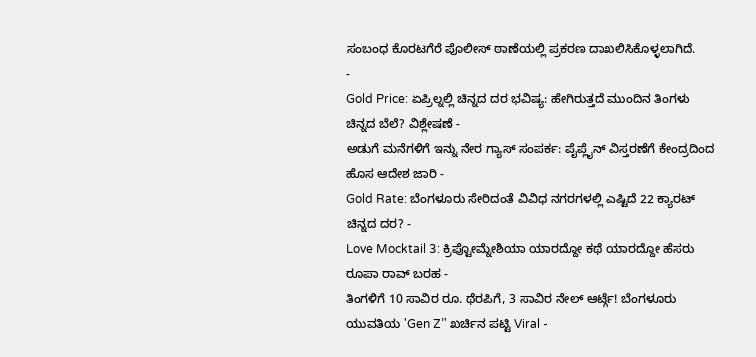ಸಂಬಂಧ ಕೊರಟಗೆರೆ ಪೊಲೀಸ್ ಠಾಣೆಯಲ್ಲಿ ಪ್ರಕರಣ ದಾಖಲಿಸಿಕೊಳ್ಳಲಾಗಿದೆ.
-
Gold Price: ಏಪ್ರಿಲ್ನಲ್ಲಿ ಚಿನ್ನದ ದರ ಭವಿಷ್ಯ: ಹೇಗಿರುತ್ತದೆ ಮುಂದಿನ ತಿಂಗಳು ಚಿನ್ನದ ಬೆಲೆ? ವಿಶ್ಲೇಷಣೆ -
ಅಡುಗೆ ಮನೆಗಳಿಗೆ ಇನ್ನು ನೇರ ಗ್ಯಾಸ್ ಸಂಪರ್ಕ: ಪೈಪ್ಲೈನ್ ವಿಸ್ತರಣೆಗೆ ಕೇಂದ್ರದಿಂದ ಹೊಸ ಆದೇಶ ಜಾರಿ -
Gold Rate: ಬೆಂಗಳೂರು ಸೇರಿದಂತೆ ವಿವಿಧ ನಗರಗಳಲ್ಲಿ ಎಷ್ಟಿದೆ 22 ಕ್ಯಾರಟ್ ಚಿನ್ನದ ದರ? -
Love Mocktail 3: ಕ್ರಿಪ್ಟೋಮ್ನೇಶಿಯಾ ಯಾರದ್ದೋ ಕಥೆ ಯಾರದ್ದೋ ಹೆಸರು ರೂಪಾ ರಾವ್ ಬರಹ -
ತಿಂಗಳಿಗೆ 10 ಸಾವಿರ ರೂ. ಥೆರಪಿಗೆ, 3 ಸಾವಿರ ನೇಲ್ ಆರ್ಟ್ಗೆ! ಬೆಂಗಳೂರು ಯುವತಿಯ 'Gen Z’' ಖರ್ಚಿನ ಪಟ್ಟಿ Viral -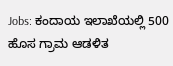Jobs: ಕಂದಾಯ ಇಲಾಖೆಯಲ್ಲಿ 500 ಹೊಸ ಗ್ರಾಮ ಆಡಳಿತ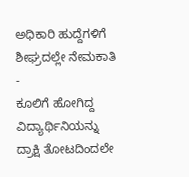ಅಧಿಕಾರಿ ಹುದ್ದೆಗಳಿಗೆ ಶೀಘ್ರದಲ್ಲೇ ನೇಮಕಾತಿ -
ಕೂಲಿಗೆ ಹೋಗಿದ್ದ ವಿದ್ಯಾರ್ಥಿನಿಯನ್ನು ದ್ರಾಕ್ಷಿ ತೋಟದಿಂದಲೇ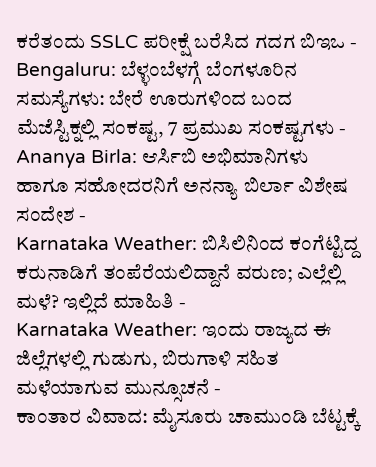ಕರೆತಂದು SSLC ಪರೀಕ್ಷೆ ಬರೆಸಿದ ಗದಗ ಬಿಇಒ -
Bengaluru: ಬೆಳ್ಳಂಬೆಳಗ್ಗೆ ಬೆಂಗಳೂರಿನ ಸಮಸ್ಯೆಗಳು: ಬೇರೆ ಊರುಗಳಿಂದ ಬಂದ ಮೆಜೆಸ್ಟಿಕ್ನಲ್ಲಿ ಸಂಕಷ್ಟ, 7 ಪ್ರಮುಖ ಸಂಕಷ್ಟಗಳು -
Ananya Birla: ಆರ್ಸಿಬಿ ಅಭಿಮಾನಿಗಳು ಹಾಗೂ ಸಹೋದರನಿಗೆ ಅನನ್ಯಾ ಬಿರ್ಲಾ ವಿಶೇಷ ಸಂದೇಶ -
Karnataka Weather: ಬಿಸಿಲಿನಿಂದ ಕಂಗೆಟ್ಟಿದ್ದ ಕರುನಾಡಿಗೆ ತಂಪೆರೆಯಲಿದ್ದಾನೆ ವರುಣ; ಎಲ್ಲೆಲ್ಲಿ ಮಳೆ? ಇಲ್ಲಿದೆ ಮಾಹಿತಿ -
Karnataka Weather: ಇಂದು ರಾಜ್ಯದ ಈ ಜಿಲ್ಲೆಗಳಲ್ಲಿ ಗುಡುಗು, ಬಿರುಗಾಳಿ ಸಹಿತ ಮಳೆಯಾಗುವ ಮುನ್ಸೂಚನೆ -
ಕಾಂತಾರ ವಿವಾದ: ಮೈಸೂರು ಚಾಮುಂಡಿ ಬೆಟ್ಟಕ್ಕೆ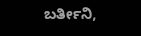ಬರ್ತೀನಿ,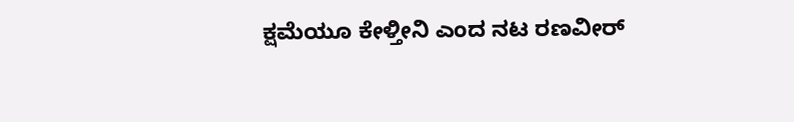ಕ್ಷಮೆಯೂ ಕೇಳ್ತೀನಿ ಎಂದ ನಟ ರಣವೀರ್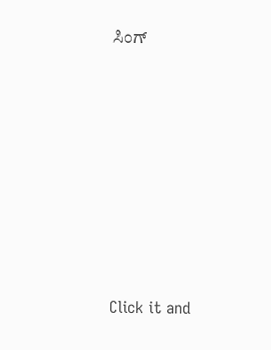ಸಿಂಗ್












Click it and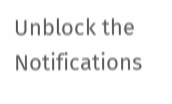Unblock the Notifications